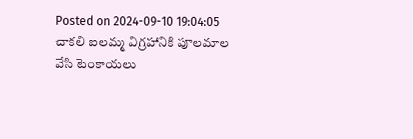Posted on 2024-09-10 19:04:05
చాకలి ఐలమ్మ విగ్రహానికి పూలమాల వేసి టెంకాయలు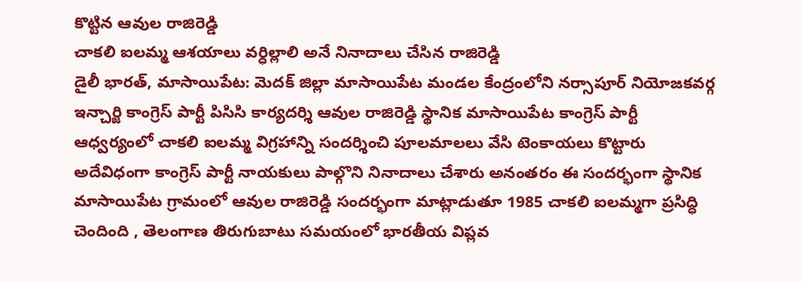కొట్టిన ఆవుల రాజిరెడ్డి
చాకలి ఐలమ్మ ఆశయాలు వర్ధిల్లాలి అనే నినాదాలు చేసిన రాజిరెడ్డి
డైలీ భారత్, మాసాయిపేట: మెదక్ జిల్లా మాసాయిపేట మండల కేంద్రంలోని నర్సాపూర్ నియోజకవర్గ ఇన్చార్జి కాంగ్రెస్ పార్టీ పిసిసి కార్యదర్శి ఆవుల రాజిరెడ్డి స్థానిక మాసాయిపేట కాంగ్రెస్ పార్టీ ఆధ్వర్యంలో చాకలి ఐలమ్మ విగ్రహాన్ని సందర్శించి పూలమాలలు వేసి టెంకాయలు కొట్టారు అదేవిధంగా కాంగ్రెస్ పార్టీ నాయకులు పాల్గొని నినాదాలు చేశారు అనంతరం ఈ సందర్భంగా స్థానిక మాసాయిపేట గ్రామంలో ఆవుల రాజిరెడ్డి సందర్భంగా మాట్లాడుతూ 1985 చాకలి ఐలమ్మగా ప్రసిద్ధి చెందింది , తెలంగాణ తిరుగుబాటు సమయంలో భారతీయ విప్లవ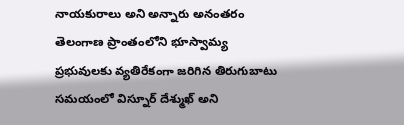నాయకురాలు అని అన్నారు అనంతరం
తెలంగాణ ప్రాంతంలోని భూస్వామ్య ప్రభువులకు వ్యతిరేకంగా జరిగిన తిరుగుబాటు సమయంలో విస్నూర్ దేశ్ముఖ్ అని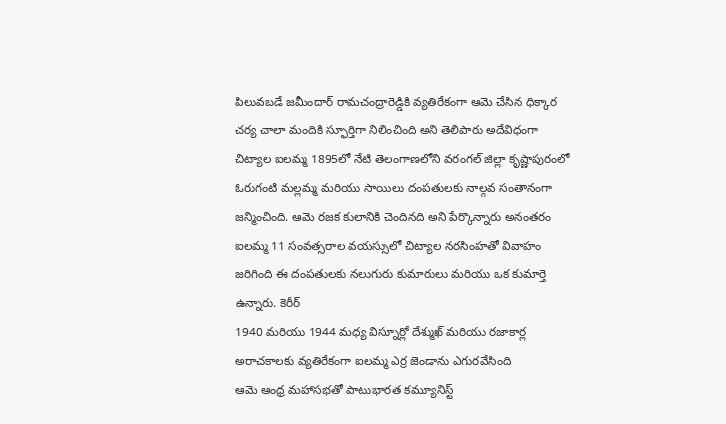పిలువబడే జమీందార్ రామచంద్రారెడ్డికి వ్యతిరేకంగా ఆమె చేసిన ధిక్కార చర్య చాలా మందికి స్ఫూర్తిగా నిలించింది అని తెలిపారు అదేవిధంగా
చిట్యాల ఐలమ్మ 1895లో నేటి తెలంగాణలోని వరంగల్ జిల్లా కృష్ణాపురంలో ఓరుగంటి మల్లమ్మ మరియు సాయిలు దంపతులకు నాల్గవ సంతానంగా జన్మించింది. ఆమె రజక కులానికి చెందినది అని పేర్కొన్నారు అనంతరం
ఐలమ్మ 11 సంవత్సరాల వయస్సులో చిట్యాల నరసింహతో వివాహం జరిగింది ఈ దంపతులకు నలుగురు కుమారులు మరియు ఒక కుమార్తె ఉన్నారు. కెరీర్
1940 మరియు 1944 మధ్య విస్నూర్లో దేశ్ముఖ్ మరియు రజాకార్ల అరాచకాలకు వ్యతిరేకంగా ఐలమ్మ ఎర్ర జెండాను ఎగురవేసింది
ఆమె ఆంధ్ర మహాసభతో పాటుభారత కమ్యూనిస్ట్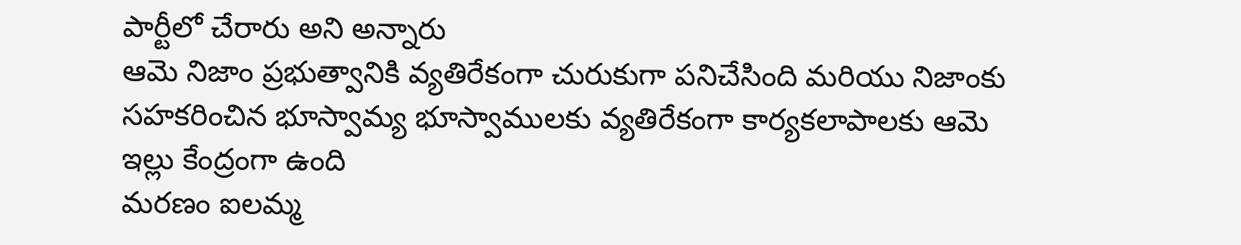పార్టీలో చేరారు అని అన్నారు
ఆమె నిజాం ప్రభుత్వానికి వ్యతిరేకంగా చురుకుగా పనిచేసింది మరియు నిజాంకు సహకరించిన భూస్వామ్య భూస్వాములకు వ్యతిరేకంగా కార్యకలాపాలకు ఆమె ఇల్లు కేంద్రంగా ఉంది
మరణం ఐలమ్మ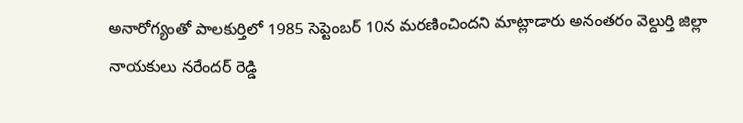అనారోగ్యంతో పాలకుర్తిలో 1985 సెప్టెంబర్ 10న మరణించిందని మాట్లాడారు అనంతరం వెల్దుర్తి జిల్లా నాయకులు నరేందర్ రెడ్డి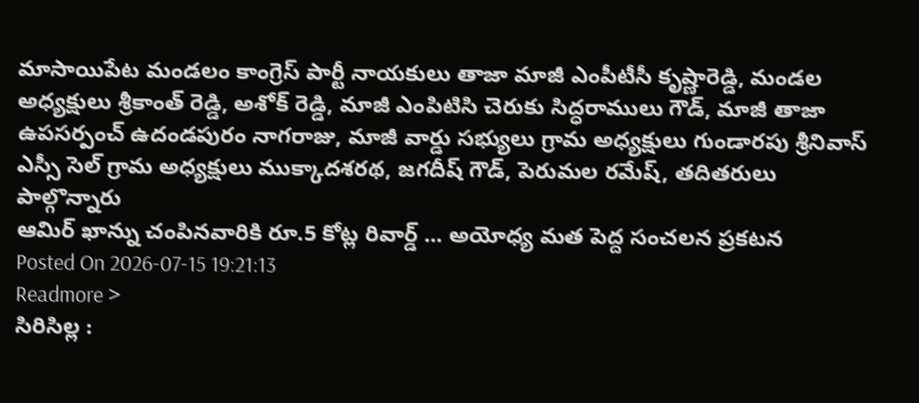మాసాయిపేట మండలం కాంగ్రెస్ పార్టీ నాయకులు తాజా మాజీ ఎంపీటీసీ కృష్ణారెడ్డి, మండల అధ్యక్షులు శ్రీకాంత్ రెడ్డి, అశోక్ రెడ్డి, మాజీ ఎంపిటిసి చెరుకు సిద్ధరాములు గౌడ్, మాజీ తాజా ఉపసర్పంచ్ ఉదండపురం నాగరాజు, మాజీ వార్డు సభ్యులు గ్రామ అధ్యక్షులు గుండారపు శ్రీనివాస్ ఎస్సీ సెల్ గ్రామ అధ్యక్షులు ముక్కాదశరథ, జగదీష్ గౌడ్, పెరుమల రమేష్, తదితరులు పాల్గొన్నారు
ఆమిర్ ఖాన్ను చంపినవారికి రూ.5 కోట్ల రివార్డ్ ... అయోధ్య మత పెద్ద సంచలన ప్రకటన
Posted On 2026-07-15 19:21:13
Readmore >
సిరిసిల్ల :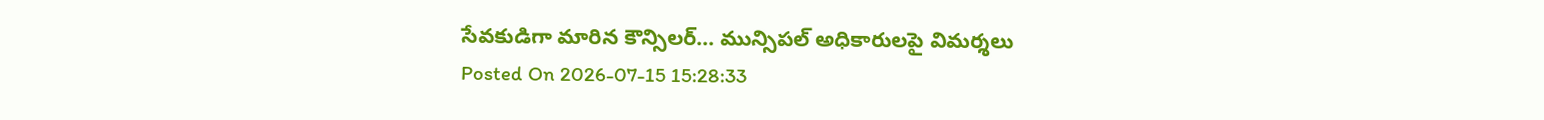సేవకుడిగా మారిన కౌన్సిలర్... మున్సిపల్ అధికారులపై విమర్శలు
Posted On 2026-07-15 15:28:33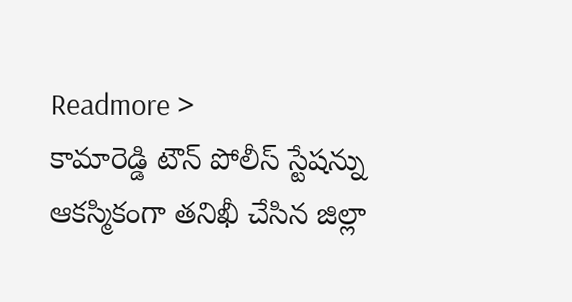Readmore >
కామారెడ్డి టౌన్ పోలీస్ స్టేషన్ను ఆకస్మికంగా తనిఖీ చేసిన జిల్లా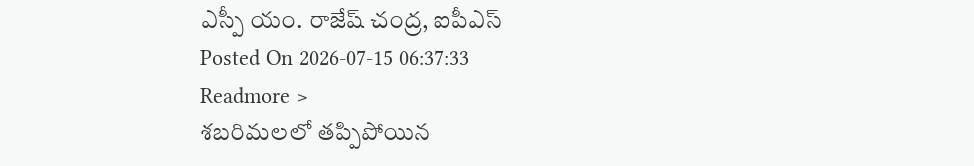ఎస్పీ యం. రాజేష్ చంద్ర, ఐపీఎస్
Posted On 2026-07-15 06:37:33
Readmore >
శబరిమలలో తప్పిపోయిన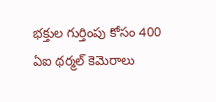భక్తుల గుర్తింపు కోసం 400 ఏఐ థర్మల్ కెమెరాలు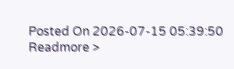Posted On 2026-07-15 05:39:50
Readmore >